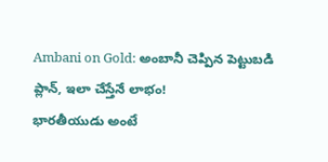Ambani on Gold: అంబానీ చెప్పిన పెట్టుబడి ప్లాన్, ఇలా చేస్తేనే లాభం!
భారతీయుడు అంటే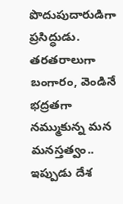పొదుపుదారుడిగా ప్రసిద్ధుడు. తరతరాలుగా బంగారం, వెండినే భద్రతగా నమ్ముకున్న మన మనస్తత్వం.. ఇప్పుడు దేశ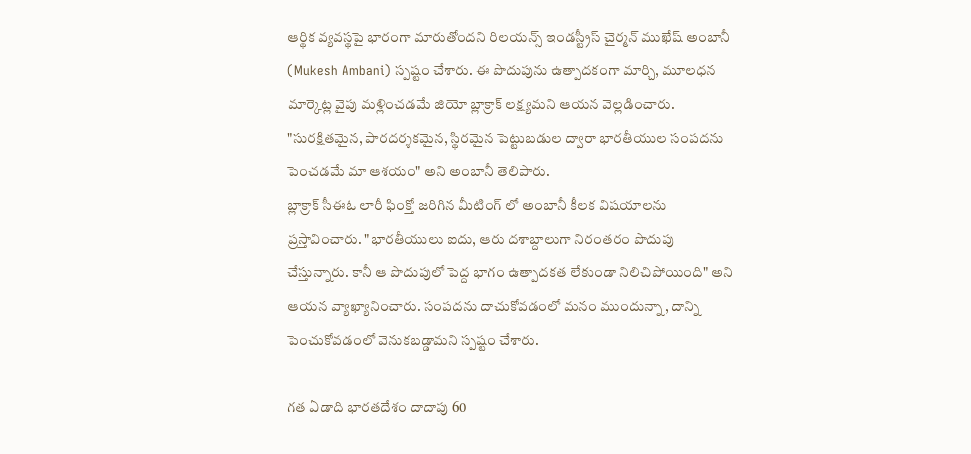ఆర్థిక వ్యవస్థపై భారంగా మారుతోందని రిలయన్స్ ఇండస్ట్రీస్ చైర్మన్ ముఖేష్ అంబానీ (Mukesh Ambani) స్పష్టం చేశారు. ఈ పొదుపును ఉత్పాదకంగా మార్చి, మూలధన మార్కెట్ల వైపు మళ్లించడమే జియో బ్లాక్రాక్ లక్ష్యమని ఆయన వెల్లడించారు. "సురక్షితమైన, పారదర్శకమైన, స్థిరమైన పెట్టుబడుల ద్వారా భారతీయుల సంపదను పెంచడమే మా ఆశయం" అని అంబానీ తెలిపారు.
బ్లాక్రాక్ సీఈఓ లారీ ఫింక్తో జరిగిన మీటింగ్ లో అంబానీ కీలక విషయాలను ప్రస్తావించారు. "భారతీయులు ఐదు, ఆరు దశాబ్దాలుగా నిరంతరం పొదుపు చేస్తున్నారు. కానీ ఆ పొదుపులో పెద్ద భాగం ఉత్పాదకత లేకుండా నిలిచిపోయింది" అని ఆయన వ్యాఖ్యానించారు. సంపదను దాచుకోవడంలో మనం ముందున్నా, దాన్ని పెంచుకోవడంలో వెనుకబడ్డామని స్పష్టం చేశారు.

గత ఏడాది భారతదేశం దాదాపు 60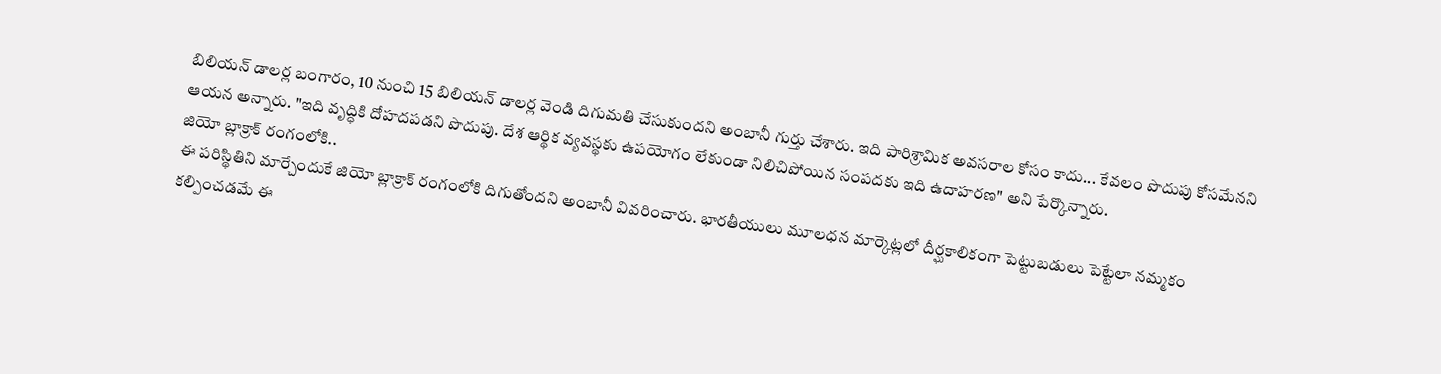బిలియన్ డాలర్ల బంగారం, 10 నుంచి 15 బిలియన్ డాలర్ల వెండి దిగుమతి చేసుకుందని అంబానీ గుర్తు చేశారు. ఇది పారిశ్రామిక అవసరాల కోసం కాదు... కేవలం పొదుపు కోసమేనని ఆయన అన్నారు. "ఇది వృద్ధికి దోహదపడని పొదుపు. దేశ ఆర్థిక వ్యవస్థకు ఉపయోగం లేకుండా నిలిచిపోయిన సంపదకు ఇది ఉదాహరణ" అని పేర్కొన్నారు.
జియో బ్లాక్రాక్ రంగంలోకి..
ఈ పరిస్థితిని మార్చేందుకే జియో బ్లాక్రాక్ రంగంలోకి దిగుతోందని అంబానీ వివరించారు. భారతీయులు మూలధన మార్కెట్లలో దీర్ఘకాలికంగా పెట్టుబడులు పెట్టేలా నమ్మకం కల్పించడమే ఈ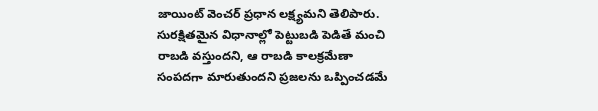జాయింట్ వెంచర్ ప్రధాన లక్ష్యమని తెలిపారు. సురక్షితమైన విధానాల్లో పెట్టుబడి పెడితే మంచి రాబడి వస్తుందని, ఆ రాబడి కాలక్రమేణా సంపదగా మారుతుందని ప్రజలను ఒప్పించడమే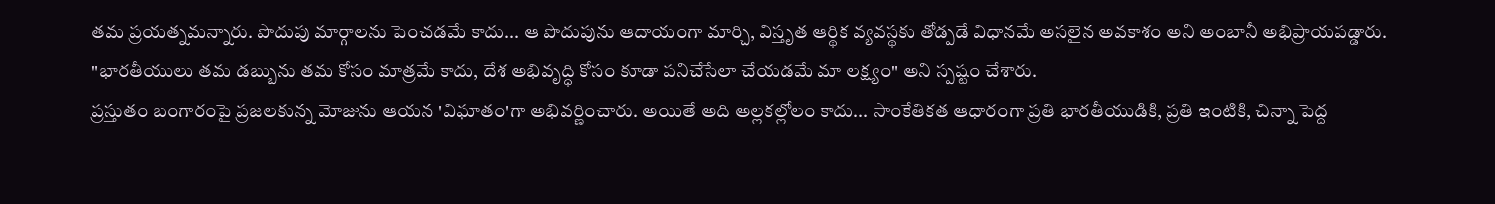తమ ప్రయత్నమన్నారు. పొదుపు మార్గాలను పెంచడమే కాదు... ఆ పొదుపును ఆదాయంగా మార్చి, విస్తృత ఆర్థిక వ్యవస్థకు తోడ్పడే విధానమే అసలైన అవకాశం అని అంబానీ అభిప్రాయపడ్డారు. "భారతీయులు తమ డబ్బును తమ కోసం మాత్రమే కాదు, దేశ అభివృద్ధి కోసం కూడా పనిచేసేలా చేయడమే మా లక్ష్యం" అని స్పష్టం చేశారు.
ప్రస్తుతం బంగారంపై ప్రజలకున్న మోజును ఆయన 'విఘాతం'గా అభివర్ణించారు. అయితే అది అల్లకల్లోలం కాదు... సాంకేతికత ఆధారంగా ప్రతి భారతీయుడికి, ప్రతి ఇంటికి, చిన్నా పెద్ద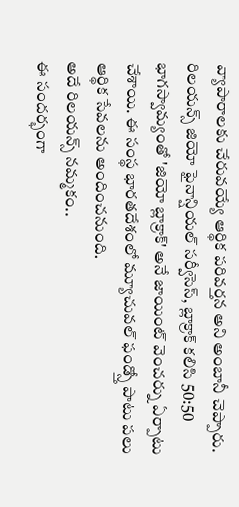వ్యాపారాలకు చేరువయ్యే ఆర్థిక పరివర్తన అని అంబానీ చెప్పారు. రిలయన్స్ జియో ఫైనాన్షియల్ సర్వీసెస్, బ్లాక్రాక్ కలిసి 50:50 భాగస్వామ్యంతో 'జియో బ్లాక్రాక్' అనే జాయింట్ వెంచర్ను ఏర్పాటు చేశాయి. ఈ సంస్థ భారతదేశంలో మ్యూచువల్ ఫండ్స్తో పాటు పలు ఆర్థిక సేవలను అందించనుంది.
అదే రిలయన్స్ నమ్మకం..
ఈ సందర్భంగా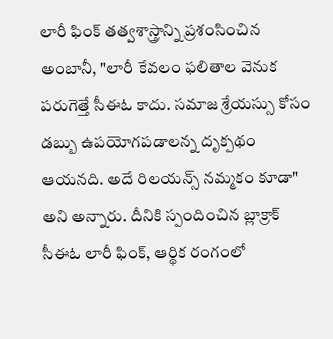లారీ ఫింక్ తత్వశాస్త్రాన్ని ప్రశంసించిన అంబానీ, "లారీ కేవలం ఫలితాల వెనుక పరుగెత్తే సీఈఓ కాదు. సమాజ శ్రేయస్సు కోసం డబ్బు ఉపయోగపడాలన్న దృక్పథం ఆయనది. అదే రిలయన్స్ నమ్మకం కూడా" అని అన్నారు. దీనికి స్పందించిన బ్లాక్రాక్ సీఈఓ లారీ ఫింక్, ఆర్థిక రంగంలో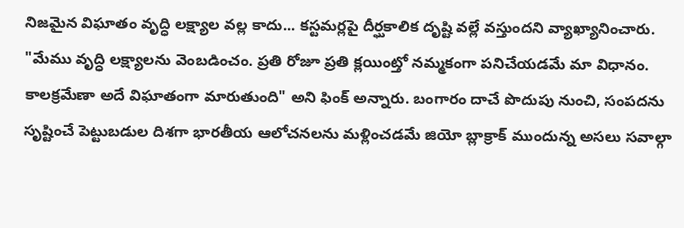నిజమైన విఘాతం వృద్ధి లక్ష్యాల వల్ల కాదు... కస్టమర్లపై దీర్ఘకాలిక దృష్టి వల్లే వస్తుందని వ్యాఖ్యానించారు. "మేము వృద్ధి లక్ష్యాలను వెంబడించం. ప్రతి రోజూ ప్రతి క్లయింట్తో నమ్మకంగా పనిచేయడమే మా విధానం. కాలక్రమేణా అదే విఘాతంగా మారుతుంది" అని ఫింక్ అన్నారు. బంగారం దాచే పొదుపు నుంచి, సంపదను సృష్టించే పెట్టుబడుల దిశగా భారతీయ ఆలోచనలను మళ్లించడమే జియో బ్లాక్రాక్ ముందున్న అసలు సవాల్గా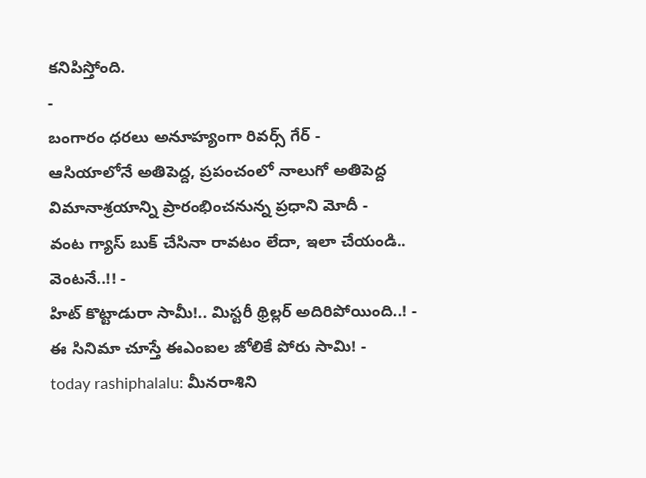కనిపిస్తోంది.
-
బంగారం ధరలు అనూహ్యంగా రివర్స్ గేర్ -
ఆసియాలోనే అతిపెద్ద, ప్రపంచంలో నాలుగో అతిపెద్ద విమానాశ్రయాన్ని ప్రారంభించనున్న ప్రధాని మోదీ -
వంట గ్యాస్ బుక్ చేసినా రావటం లేదా, ఇలా చేయండి.. వెంటనే..!! -
హిట్ కొట్టాడురా సామీ!.. మిస్టరీ థ్రిల్లర్ అదిరిపోయింది..! -
ఈ సినిమా చూస్తే ఈఎంఐల జోలికే పోరు సామి! -
today rashiphalalu: మీనరాశిని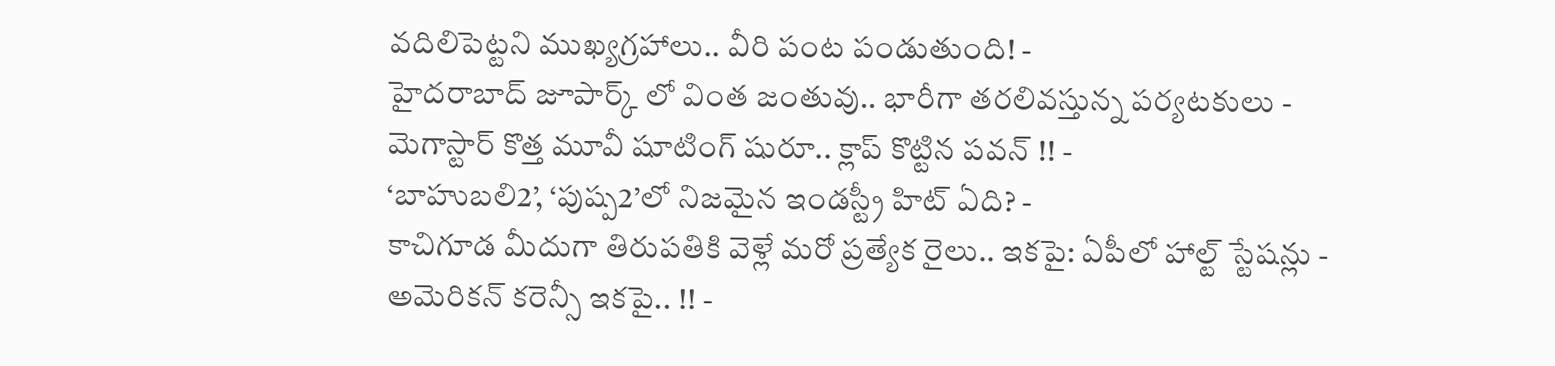వదిలిపెట్టని ముఖ్యగ్రహాలు.. వీరి పంట పండుతుంది! -
హైదరాబాద్ జూపార్క్ లో వింత జంతువు.. భారీగా తరలివస్తున్న పర్యటకులు -
మెగాస్టార్ కొత్త మూవీ షూటింగ్ షురూ.. క్లాప్ కొట్టిన పవన్ !! -
‘బాహుబలి2’, ‘పుష్ప2’లో నిజమైన ఇండస్ట్రీ హిట్ ఏది? -
కాచిగూడ మీదుగా తిరుపతికి వెళ్లే మరో ప్రత్యేక రైలు.. ఇకపై: ఏపీలో హాల్ట్ స్టేషన్లు -
అమెరికన్ కరెన్సీ ఇకపై.. !! -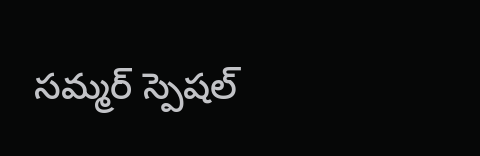సమ్మర్ స్పెషల్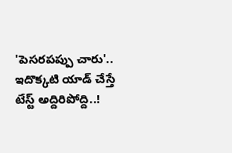'పెసరపప్పు చారు'.. ఇదొక్కటి యాడ్ చేస్తే టేస్ట్ అద్దిరిపోద్ది..!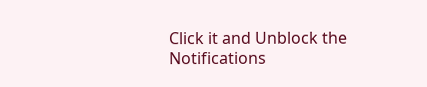Click it and Unblock the Notifications